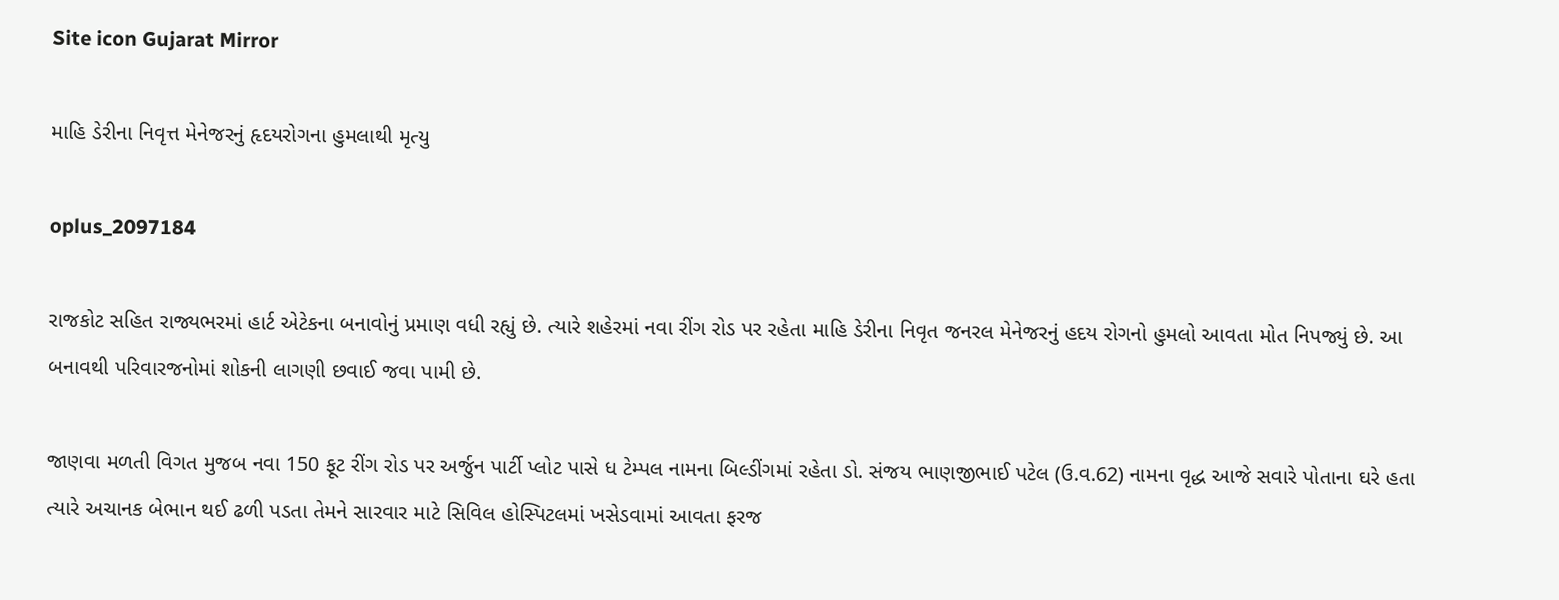Site icon Gujarat Mirror

માહિ ડેરીના નિવૃત્ત મેનેજરનું હૃદયરોગના હુમલાથી મૃત્યુ

oplus_2097184

રાજકોટ સહિત રાજ્યભરમાં હાર્ટ એટેકના બનાવોનું પ્રમાણ વધી રહ્યું છે. ત્યારે શહેરમાં નવા રીંગ રોડ પર રહેતા માહિ ડેરીના નિવૃત જનરલ મેનેજરનું હદય રોગનો હુમલો આવતા મોત નિપજ્યું છે. આ બનાવથી પરિવારજનોમાં શોકની લાગણી છવાઈ જવા પામી છે.

જાણવા મળતી વિગત મુજબ નવા 150 ફૂટ રીંગ રોડ પર અર્જુન પાર્ટી પ્લોટ પાસે ધ ટેમ્પલ નામના બિલ્ડીંગમાં રહેતા ડો. સંજય ભાણજીભાઈ પટેલ (ઉ.વ.62) નામના વૃદ્ધ આજે સવારે પોતાના ઘરે હતા ત્યારે અચાનક બેભાન થઈ ઢળી પડતા તેમને સારવાર માટે સિવિલ હોસ્પિટલમાં ખસેડવામાં આવતા ફરજ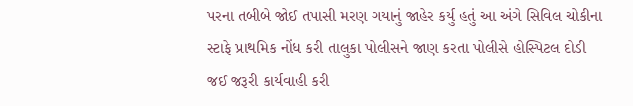પરના તબીબે જોઈ તપાસી મરણ ગયાનું જાહેર કર્યુ હતું આ અંગે સિવિલ ચોકીના સ્ટાફે પ્રાથમિક નોંધ કરી તાલુકા પોલીસને જાણ કરતા પોલીસે હોસ્પિટલ દોડી જઈ જરૂરી કાર્યવાહી કરી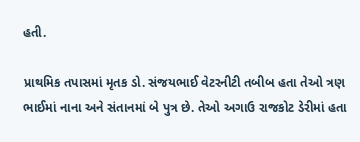હતી.

પ્રાથમિક તપાસમાં મૃતક ડો. સંજયભાઈ વેટરનીટી તબીબ હતા તેઓ ત્રણ ભાઈમાં નાના અને સંતાનમાં બે પુત્ર છે. તેઓ અગાઉ રાજકોટ ડેરીમાં હતા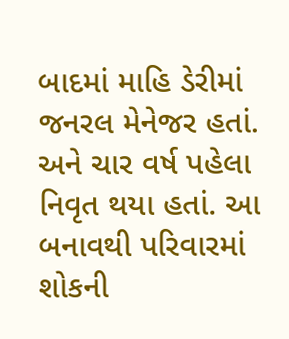બાદમાં માહિ ડેરીમાં જનરલ મેનેજર હતાં. અને ચાર વર્ષ પહેલા નિવૃત થયા હતાં. આ બનાવથી પરિવારમાં શોકની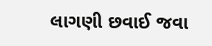લાગણી છવાઈ જવા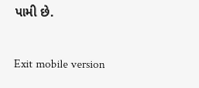પામી છે.

Exit mobile version